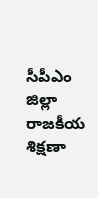సీపీఎం జిల్లా రాజకీయ శిక్షణా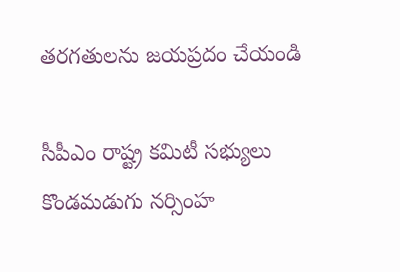తరగతులను జయప్రదం చేయండి

సీపీఎం రాష్ట్ర కమిటీ సభ్యులు కొండమడుగు నర్సింహ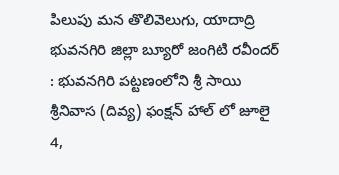పిలుపు మన తొలివెలుగు, యాదాద్రి భువనగిరి జిల్లా బ్యూరో జంగిటి రవీందర్ : భువనగిరి పట్టణంలోని శ్రీ సాయి శ్రీనివాస (దివ్య) ఫంక్షన్ హాల్ లో జూలై 4,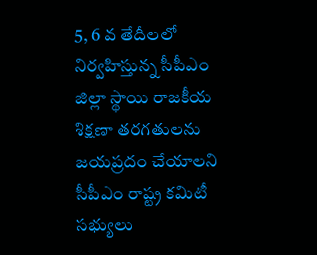5, 6 వ తేదీలలో నిర్వహిస్తున్న సీపీఎం జిల్లా స్థాయి రాజకీయ శిక్షణా తరగతులను జయప్రదం చేయాలని సీపీఎం రాష్ట్ర కమిటీ సభ్యులు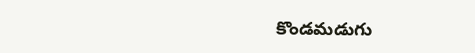కొండమడుగు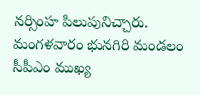నర్సింహ పిలుపునిచ్చారు. మంగళవారం భునగిరి మండలం సీపీఎం ముఖ్య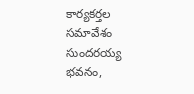కార్యకర్తల సమావేశం సుందరయ్య భవనం,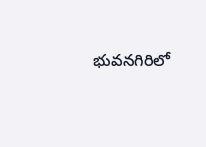భువనగిరిలో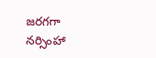జరగగా నర్సింహా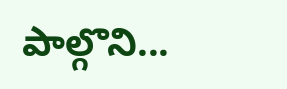పాల్గొని...